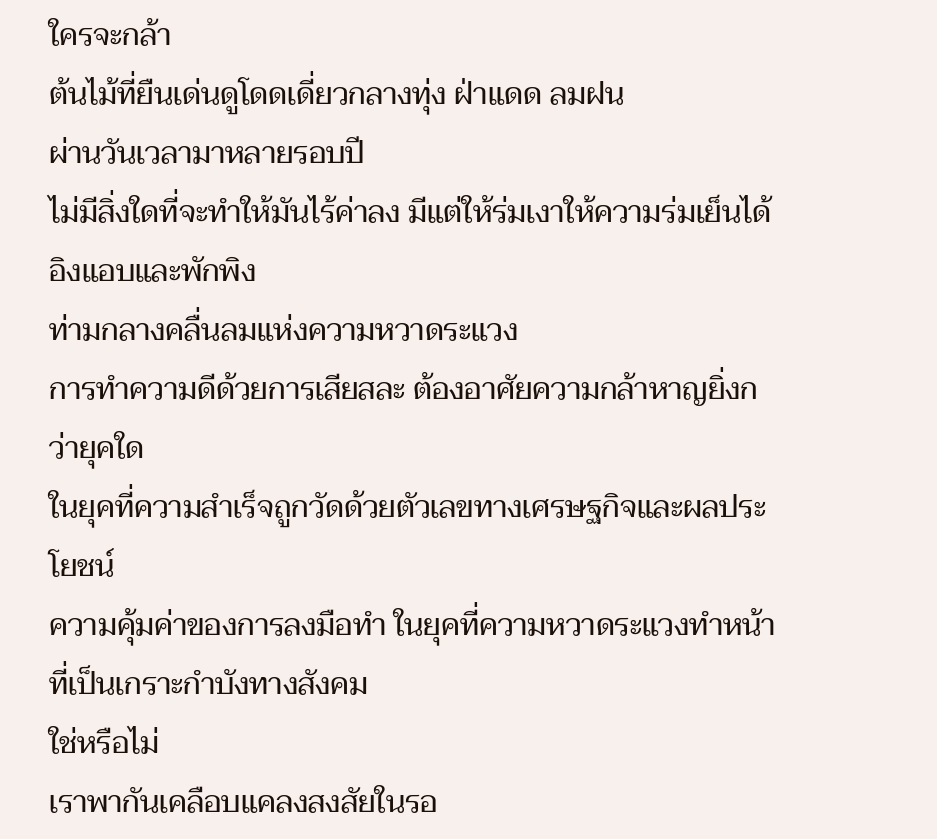ใครจะกล้า
ต้นไม้ที่ยืนเด่นดูโดดเดี่ยวกลางทุ่ง ฝ่าแดด ลมฝน
ผ่านวันเวลามาหลายรอบปี
ไม่มีสิ่งใดที่จะทำให้มันไร้ค่าลง มีแต่ให้ร่มเงาให้ความร่มเย็นได้อิงแอบและพักพิง
ท่ามกลางคลื่นลมแห่งความหวาดระแวง
การทำความดีด้วยการเสียสละ ต้องอาศัยความกล้าหาญยิ่งกว่ายุคใด
ในยุคที่ความสำเร็จถูกวัดด้วยตัวเลขทางเศรษฐกิจและผลประโยชน์
ความคุ้มค่าของการลงมือทำ ในยุคที่ความหวาดระแวงทำหน้าที่เป็นเกราะกำบังทางสังคม
ใช่หรือไม่
เราพากันเคลือบแคลงสงสัยในรอ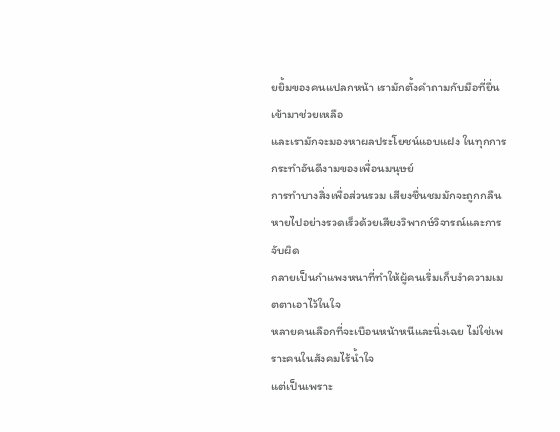ยยิ้มของคนแปลกหน้า เรามักตั้งคำถามกับมือที่ยื่นเข้ามาช่วยเหลือ
และเรามักจะมองหาผลประโยชน์แอบแฝง ในทุกการกระทำอันดีงามของเพื่อนมนุษย์
การทำบางสิ่งเพื่อส่วนรวม เสียงชื่นชมมักจะถูกกลืนหายไปอย่างรวดเร็วด้วยเสียงวิพากษ์วิจารณ์และการจับผิด
กลายเป็นกำแพงหนาที่ทำให้ผู้คนเริ่มเก็บงำความเมตตาเอาไว้ในใจ
หลายคนเลือกที่จะเบือนหน้าหนีและนิ่งเฉย ไม่ใช่เพราะคนในสังคมไร้น้ำใจ
แต่เป็นเพราะ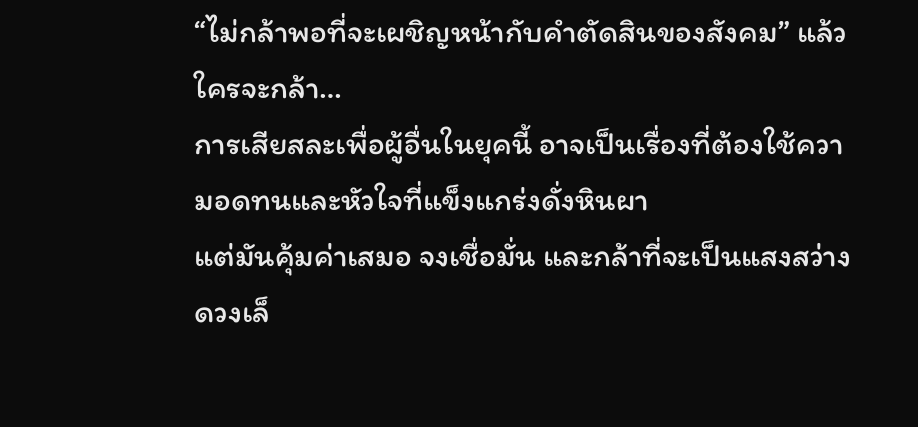“ไม่กล้าพอที่จะเผชิญหน้ากับคำตัดสินของสังคม” แล้วใครจะกล้า…
การเสียสละเพื่อผู้อื่นในยุคนี้ อาจเป็นเรื่องที่ต้องใช้ความอดทนและหัวใจที่แข็งแกร่งดั่งหินผา
แต่มันคุ้มค่าเสมอ จงเชื่อมั่น และกล้าที่จะเป็นแสงสว่างดวงเล็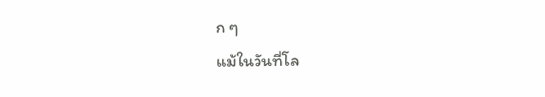ก ๆ
แม้ในวันที่โล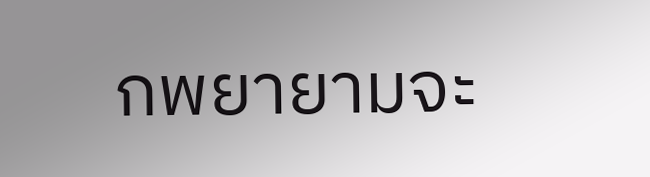กพยายามจะ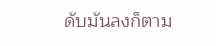ดับมันลงก็ตาม